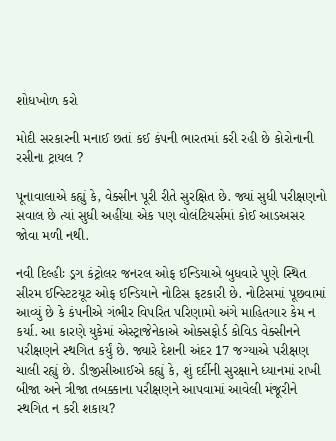શોધખોળ કરો

મોદી સરકારની મનાઈ છતાં કઈ કંપની ભારતમાં કરી રહી છે કોરોનાની રસીના ટ્રાયલ ?

પૂનાવાલાએ કહ્યું કે, વેક્સીન પૂરી રીતે સુરક્ષિત છે. જ્યાં સુધી પરીક્ષણનો સવાલ છે ત્યાં સુધી અહીંયા એક પણ વોલંટિયર્સમાં કોઈ આડઅસર જોવા મળી નથી.

નવી દિલ્હીઃ ડ્રગ કંટ્રોલર જનરલ ઓફ ઈન્ડિયાએ બુધવારે પુણે સ્થિત સીરમ ઈન્સ્ટિટયૂટ ઓફ ઈન્ડિયાને નોટિસ ફટકારી છે. નોટિસમાં પૂછવામાં આવ્યું છે કે કંપનીએ ગંભીર વિપરિત પરિણામો અંગે માહિતગાર કેમ ન કર્યા. આ કારણે યુકેમાં એસ્ટ્રાજેનેકાએ ઓક્સફોર્ડ કોવિડ વેક્સીનને પરીક્ષણને સ્થગિત કર્યું છે. જ્યારે દેશની અંદર 17 જગ્યાએ પરીક્ષણ ચાલી રહ્યું છે. ડીજીસીઆઈએ કહ્યું કે, શું દર્દીની સુરક્ષાને ધ્યાનમાં રાખી બીજા અને ત્રીજા તબક્કાના પરીક્ષણને આપવામાં આવેલી મંજૂરીને સ્થગિત ન કરી શકાય?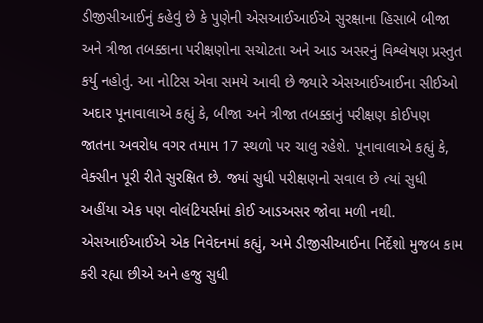ડીજીસીઆઈનું કહેવું છે કે પુણેની એસઆઈઆઈએ સુરક્ષાના હિસાબે બીજા અને ત્રીજા તબક્કાના પરીક્ષણોના સચોટતા અને આડ અસરનું વિશ્લેષણ પ્રસ્તુત કર્યુ નહોતું. આ નોટિસ એવા સમયે આવી છે જ્યારે એસઆઈઆઈના સીઈઓ અદાર પૂનાવાલાએ કહ્યું કે, બીજા અને ત્રીજા તબક્કાનું પરીક્ષણ કોઈપણ જાતના અવરોધ વગર તમામ 17 સ્થળો પર ચાલુ રહેશે. પૂનાવાલાએ કહ્યું કે, વેક્સીન પૂરી રીતે સુરક્ષિત છે. જ્યાં સુધી પરીક્ષણનો સવાલ છે ત્યાં સુધી અહીંયા એક પણ વોલંટિયર્સમાં કોઈ આડઅસર જોવા મળી નથી. એસઆઈઆઈએ એક નિવેદનમાં કહ્યું, અમે ડીજીસીઆઈના નિર્દેશો મુજબ કામ કરી રહ્યા છીએ અને હજુ સુધી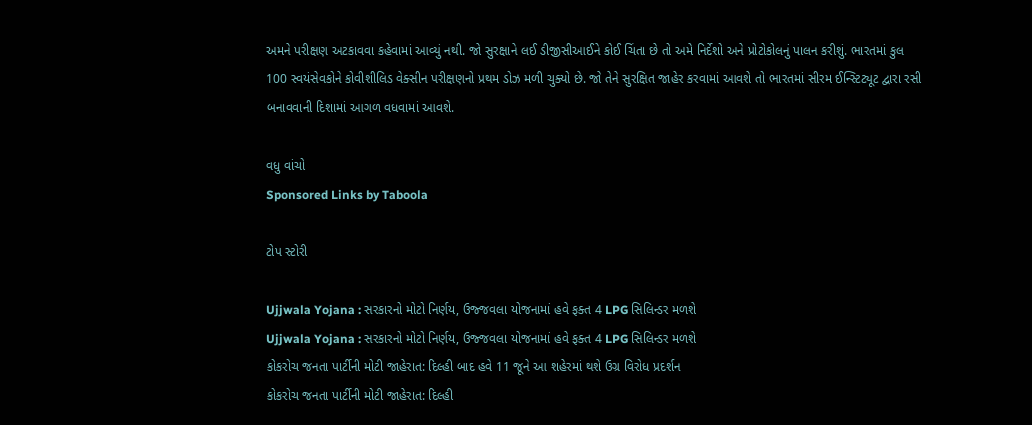અમને પરીક્ષણ અટકાવવા કહેવામાં આવ્યું નથી. જો સુરક્ષાને લઈ ડીજીસીઆઈને કોઈ ચિંતા છે તો અમે નિર્દેશો અને પ્રોટોકોલનું પાલન કરીશું. ભારતમાં કુલ 100 સ્વયંસેવકોને કોવીશીલિડ વેક્સીન પરીક્ષણનો પ્રથમ ડોઝ મળી ચુક્યો છે. જો તેને સુરક્ષિત જાહેર કરવામાં આવશે તો ભારતમાં સીરમ ઈન્સ્ટિટ્યૂટ દ્વારા રસી બનાવવાની દિશામાં આગળ વધવામાં આવશે.

વધુ વાંચો
Sponsored Links by Taboola

ટોપ સ્ટોરી

Ujjwala Yojana : સરકારનો મોટો નિર્ણય, ઉજ્જવલા યોજનામાં હવે ફક્ત 4 LPG સિલિન્ડર મળશે
Ujjwala Yojana : સરકારનો મોટો નિર્ણય, ઉજ્જવલા યોજનામાં હવે ફક્ત 4 LPG સિલિન્ડર મળશે
કોકરોચ જનતા પાર્ટીની મોટી જાહેરાત: દિલ્હી બાદ હવે 11 જૂને આ શહેરમાં થશે ઉગ્ર વિરોધ પ્રદર્શન
કોકરોચ જનતા પાર્ટીની મોટી જાહેરાત: દિલ્હી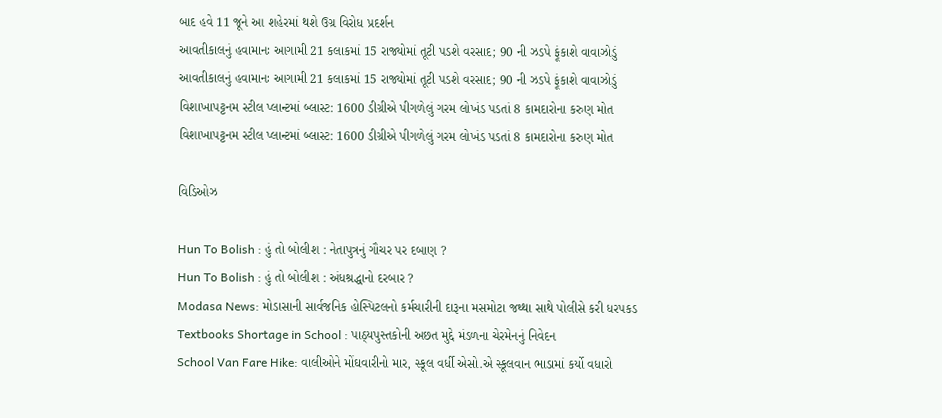બાદ હવે 11 જૂને આ શહેરમાં થશે ઉગ્ર વિરોધ પ્રદર્શન
આવતીકાલનું હવામાનઃ આગામી 21 કલાકમાં 15 રાજ્યોમાં તૂટી પડશે વરસાદ; 90 ની ઝડપે ફૂંકાશે વાવાઝોડું
આવતીકાલનું હવામાનઃ આગામી 21 કલાકમાં 15 રાજ્યોમાં તૂટી પડશે વરસાદ; 90 ની ઝડપે ફૂંકાશે વાવાઝોડું
વિશાખાપટ્ટનમ સ્ટીલ પ્લાન્ટમાં બ્લાસ્ટ: 1600 ડીગ્રીએ પીગળેલું ગરમ લોખંડ પડતાં 8 કામદારોના કરુણ મોત
વિશાખાપટ્ટનમ સ્ટીલ પ્લાન્ટમાં બ્લાસ્ટ: 1600 ડીગ્રીએ પીગળેલું ગરમ લોખંડ પડતાં 8 કામદારોના કરુણ મોત

વિડિઓઝ

Hun To Bolish : હું તો બોલીશ : નેતાપુત્રનું ગૌચર પર દબાણ ?
Hun To Bolish : હું તો બોલીશ : અંધશ્રદ્ધાનો દરબાર ?
Modasa News: મોડાસાની સાર્વજનિક હોસ્પિટલનો કર્મચારીની દારૂના મસમોટા જથ્થા સાથે પોલીસે કરી ધરપકડ
Textbooks Shortage in School : પાઠ્યપુસ્તકોની અછત મુદ્દે મંડળના ચેરમેનનું નિવેદન
School Van Fare Hike: વાલીઓને મોંઘવારીનો માર, સ્કૂલ વર્ધી એસો.એ સ્કૂલવાન ભાડામાં કર્યો વધારો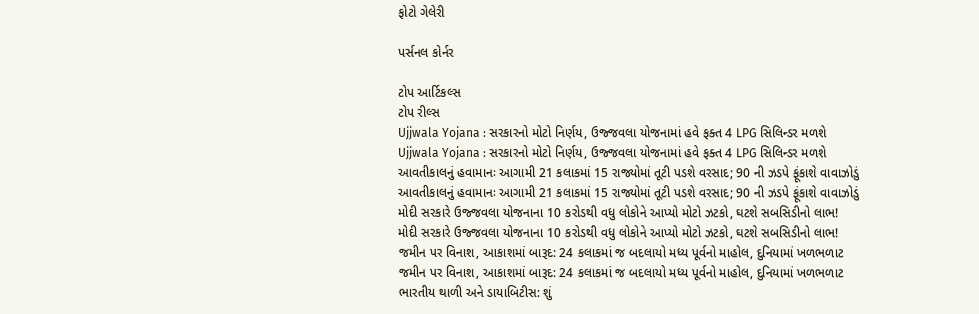ફોટો ગેલેરી

પર્સનલ કોર્નર

ટોપ આર્ટિકલ્સ
ટોપ રીલ્સ
Ujjwala Yojana : સરકારનો મોટો નિર્ણય, ઉજ્જવલા યોજનામાં હવે ફક્ત 4 LPG સિલિન્ડર મળશે
Ujjwala Yojana : સરકારનો મોટો નિર્ણય, ઉજ્જવલા યોજનામાં હવે ફક્ત 4 LPG સિલિન્ડર મળશે
આવતીકાલનું હવામાનઃ આગામી 21 કલાકમાં 15 રાજ્યોમાં તૂટી પડશે વરસાદ; 90 ની ઝડપે ફૂંકાશે વાવાઝોડું
આવતીકાલનું હવામાનઃ આગામી 21 કલાકમાં 15 રાજ્યોમાં તૂટી પડશે વરસાદ; 90 ની ઝડપે ફૂંકાશે વાવાઝોડું
મોદી સરકારે ઉજ્જવલા યોજનાના 10 કરોડથી વધુ લોકોને આપ્યો મોટો ઝટકો, ઘટશે સબસિડીનો લાભ!
મોદી સરકારે ઉજ્જવલા યોજનાના 10 કરોડથી વધુ લોકોને આપ્યો મોટો ઝટકો, ઘટશે સબસિડીનો લાભ!
જમીન પર વિનાશ, આકાશમાં બારૂદ: 24 કલાકમાં જ બદલાયો મધ્ય પૂર્વનો માહોલ, દુનિયામાં ખળભળાટ
જમીન પર વિનાશ, આકાશમાં બારૂદ: 24 કલાકમાં જ બદલાયો મધ્ય પૂર્વનો માહોલ, દુનિયામાં ખળભળાટ
ભારતીય થાળી અને ડાયાબિટીસ: શું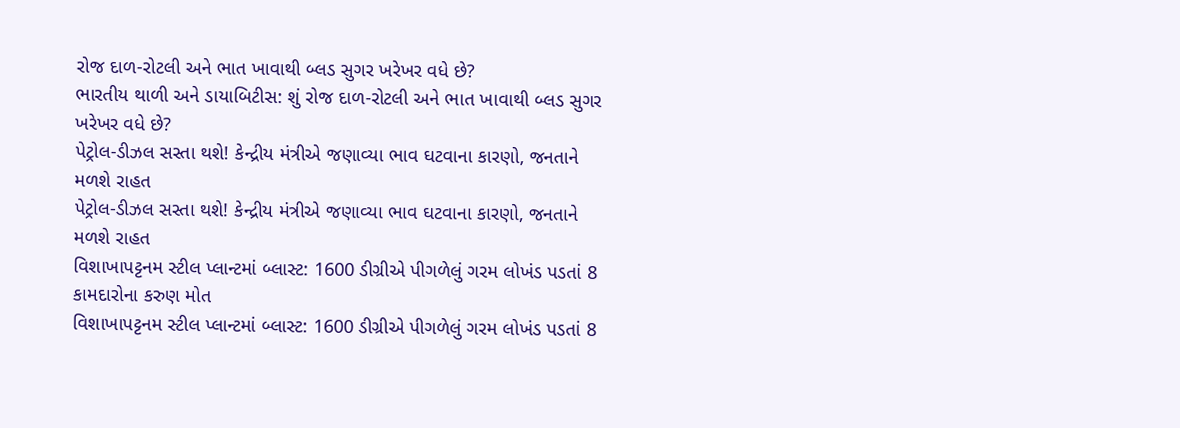રોજ દાળ-રોટલી અને ભાત ખાવાથી બ્લડ સુગર ખરેખર વધે છે?
ભારતીય થાળી અને ડાયાબિટીસ: શું રોજ દાળ-રોટલી અને ભાત ખાવાથી બ્લડ સુગર ખરેખર વધે છે?
પેટ્રોલ-ડીઝલ સસ્તા થશે! કેન્દ્રીય મંત્રીએ જણાવ્યા ભાવ ઘટવાના કારણો, જનતાને મળશે રાહત
પેટ્રોલ-ડીઝલ સસ્તા થશે! કેન્દ્રીય મંત્રીએ જણાવ્યા ભાવ ઘટવાના કારણો, જનતાને મળશે રાહત
વિશાખાપટ્ટનમ સ્ટીલ પ્લાન્ટમાં બ્લાસ્ટ: 1600 ડીગ્રીએ પીગળેલું ગરમ લોખંડ પડતાં 8 કામદારોના કરુણ મોત
વિશાખાપટ્ટનમ સ્ટીલ પ્લાન્ટમાં બ્લાસ્ટ: 1600 ડીગ્રીએ પીગળેલું ગરમ લોખંડ પડતાં 8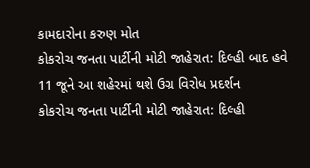કામદારોના કરુણ મોત
કોકરોચ જનતા પાર્ટીની મોટી જાહેરાત: દિલ્હી બાદ હવે 11 જૂને આ શહેરમાં થશે ઉગ્ર વિરોધ પ્રદર્શન
કોકરોચ જનતા પાર્ટીની મોટી જાહેરાત: દિલ્હી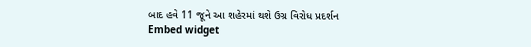બાદ હવે 11 જૂને આ શહેરમાં થશે ઉગ્ર વિરોધ પ્રદર્શન
Embed widget